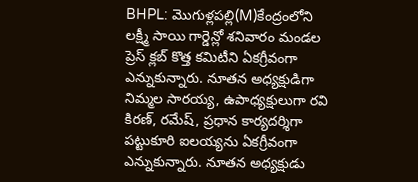BHPL: మొగుళ్లపల్లి(M)కేంద్రంలోని లక్ష్మీ సాయి గార్డెన్లో శనివారం మండల ప్రెస్ క్లబ్ కొత్త కమిటీని ఏకగ్రీవంగా ఎన్నుకున్నారు. నూతన అధ్యక్షుడిగా నిమ్మల సారయ్య, ఉపాధ్యక్షులుగా రవి కిరణ్, రమేష్, ప్రధాన కార్యదర్శిగా పట్టుకూరి ఐలయ్యను ఏకగ్రీవంగా ఎన్నుకున్నారు. నూతన అధ్యక్షుడు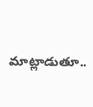మాట్లాడుతూ..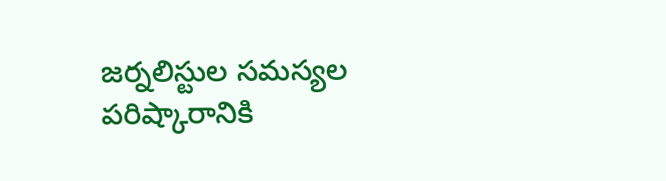జర్నలిస్టుల సమస్యల పరిష్కారానికి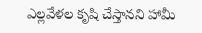ఎల్లవేళల కృషి చేస్తానని హామీ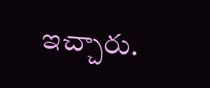ఇచ్చారు.